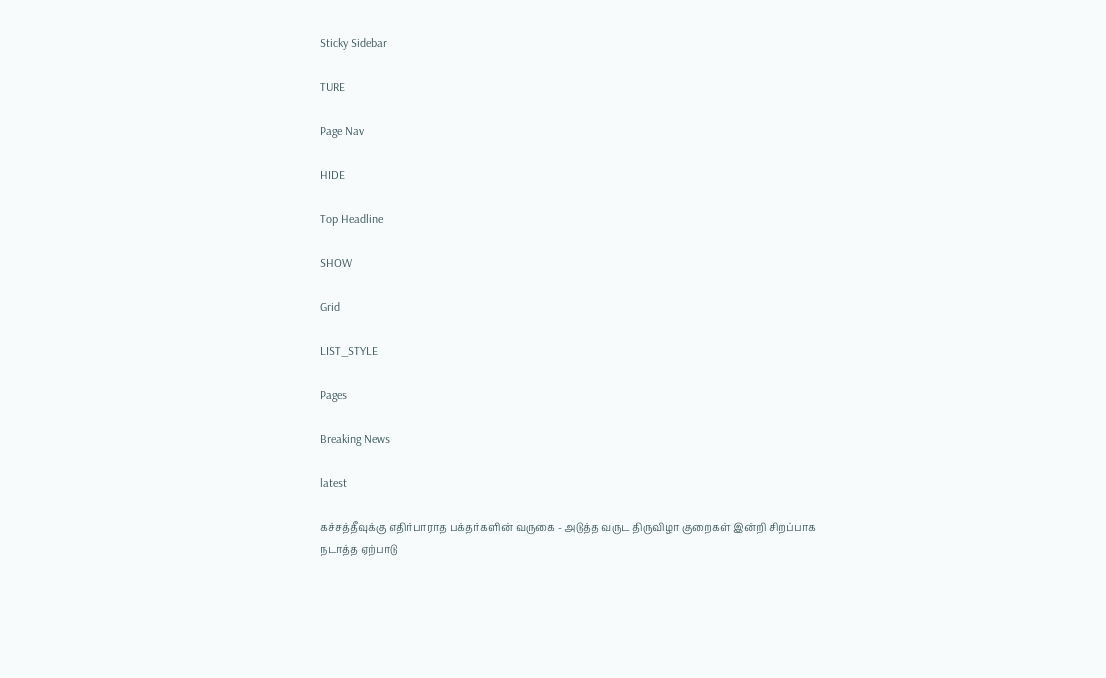Sticky Sidebar

TURE

Page Nav

HIDE

Top Headline

SHOW

Grid

LIST_STYLE

Pages

Breaking News

latest

கச்சத்தீவுக்கு எதிர்பாராத பக்தர்களின் வருகை - அடுத்த வருட திருவிழா குறைகள் இன்றி சிறப்பாக நடாத்த ஏற்பாடு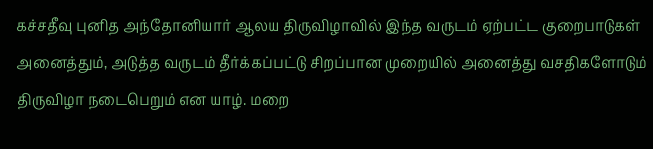கச்சதீவு புனித அந்தோனியார் ஆலய திருவிழாவில் இந்த வருடம் ஏற்பட்ட குறைபாடுகள் அனைத்தும், அடுத்த வருடம் தீர்க்கப்பட்டு சிறப்பான முறையில் அனைத்து வசதிகளோடும் திருவிழா நடைபெறும் என யாழ். மறை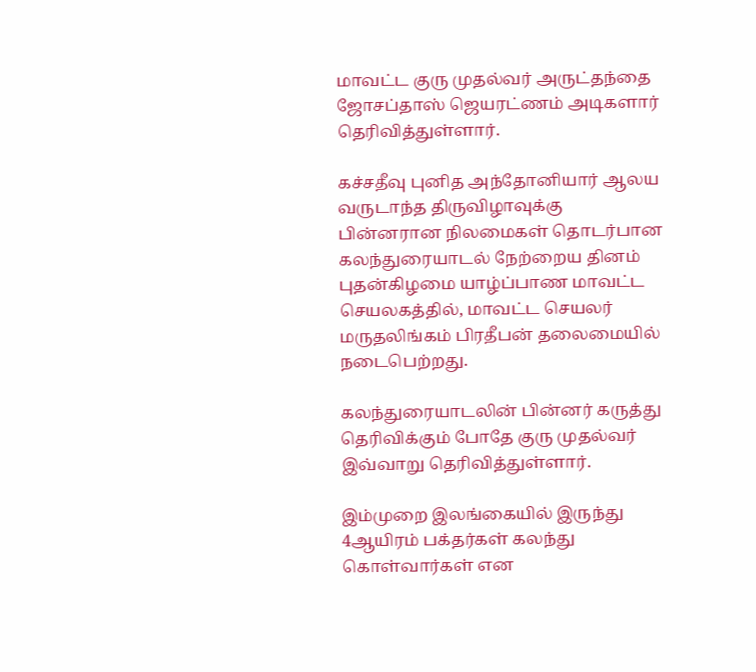மாவட்ட குரு முதல்வர் அருட்தந்தை ஜோசப்தாஸ் ஜெயரட்ணம் அடிகளார் தெரிவித்துள்ளார்.

கச்சதீவு புனித அந்தோனியார் ஆலய வருடாந்த திருவிழாவுக்கு பின்னரான நிலமைகள் தொடர்பான கலந்துரையாடல் நேற்றைய தினம் புதன்கிழமை யாழ்ப்பாண மாவட்ட செயலகத்தில், மாவட்ட செயலர் மருதலிங்கம் பிரதீபன் தலைமையில் நடைபெற்றது.

கலந்துரையாடலின் பின்னர் கருத்து தெரிவிக்கும் போதே குரு முதல்வர் இவ்வாறு தெரிவித்துள்ளார்.

இம்முறை இலங்கையில் இருந்து 4ஆயிரம் பக்தர்கள் கலந்து கொள்வார்கள் என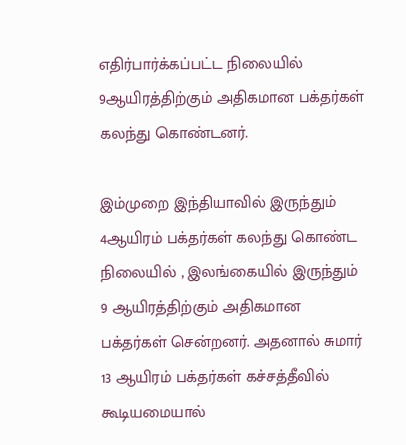எதிர்பார்க்கப்பட்ட நிலையில் 9ஆயிரத்திற்கும் அதிகமான பக்தர்கள் கலந்து கொண்டனர்.

இம்முறை இந்தியாவில் இருந்தும் 4ஆயிரம் பக்தர்கள் கலந்து கொண்ட நிலையில் , இலங்கையில் இருந்தும் 9 ஆயிரத்திற்கும் அதிகமான பக்தர்கள் சென்றனர். அதனால் சுமார் 13 ஆயிரம் பக்தர்கள் கச்சத்தீவில் கூடியமையால்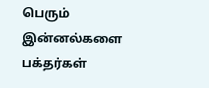பெரும் இன்னல்களை பக்தர்கள்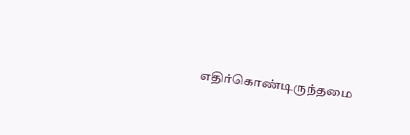எதிர்கொண்டிருந்தமை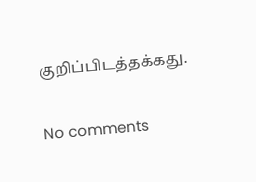குறிப்பிடத்தக்கது.

No comments